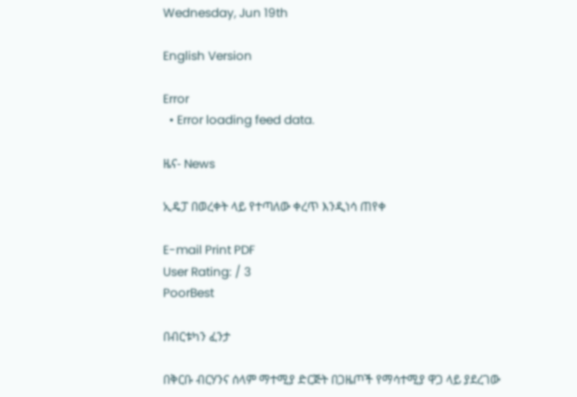Wednesday, Jun 19th

English Version

Error
  • Error loading feed data.

ዜና- News

ኢዴፓ በወረቀት ላይ የተጣለው ቀረጥ እንዲነሳ ጠየቀ

E-mail Print PDF
User Rating: / 3
PoorBest

በብርቱካን ፈንታ

በቅርቡ ብርሃንና ሰላም ማተሚያ ድርጅት በጋዜጦች የማሳተሚያ ዋጋ ላይ ያደረገው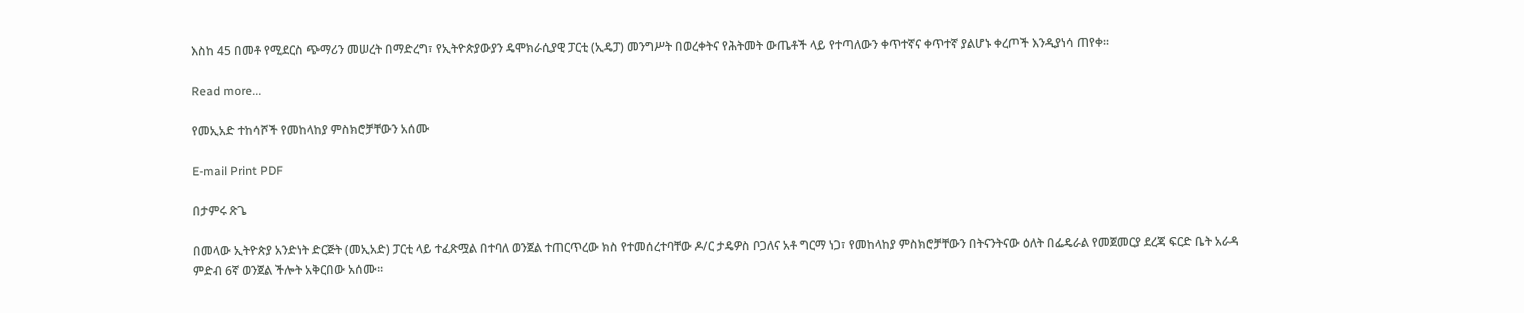እስከ 45 በመቶ የሚደርስ ጭማሪን መሠረት በማድረግ፣ የኢትዮጵያውያን ዴሞክራሲያዊ ፓርቲ (ኢዴፓ) መንግሥት በወረቀትና የሕትመት ውጤቶች ላይ የተጣለውን ቀጥተኛና ቀጥተኛ ያልሆኑ ቀረጦች እንዲያነሳ ጠየቀ፡፡

Read more...

የመኢአድ ተከሳሾች የመከላከያ ምስክሮቻቸውን አሰሙ

E-mail Print PDF

በታምሩ ጽጌ

በመላው ኢትዮጵያ አንድነት ድርጅት (መኢአድ) ፓርቲ ላይ ተፈጽሟል በተባለ ወንጀል ተጠርጥረው ክስ የተመሰረተባቸው ዶ/ር ታዴዎስ ቦጋለና አቶ ግርማ ነጋ፣ የመከላከያ ምስክሮቻቸውን በትናንትናው ዕለት በፌዴራል የመጀመርያ ደረጃ ፍርድ ቤት አራዳ ምድብ 6ኛ ወንጀል ችሎት አቅርበው አሰሙ፡፡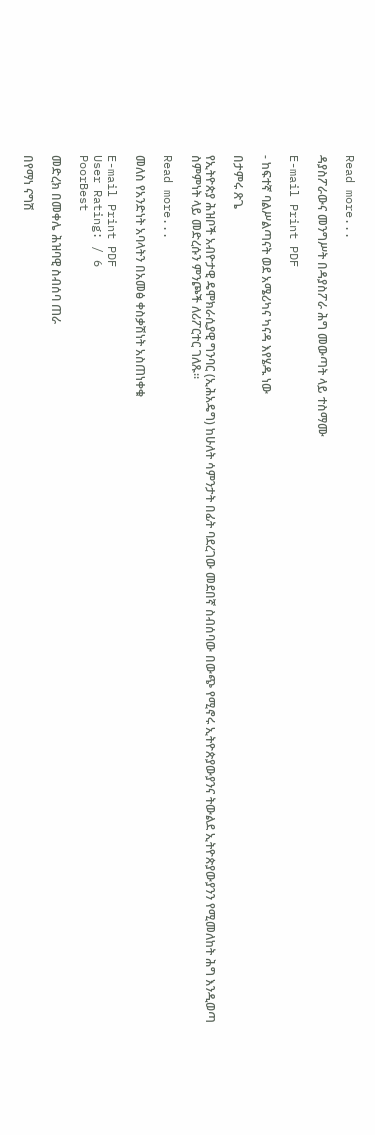Read more...

ዳያስፖራውና መንግሥት በዳያስፖራ ሕግ መውጣት ላይ ተስማሙ

E-mail Print PDF

- ከፍተኛ ባልሥልጣናት ወደ አሜሪካና ካናዳ እየሄዱ ነው

በታምሩ ጽጌ

የኢትዮጵያ ሕዝቦች አብዮታዊ ዴሞክራሲያዊ ግንባር (ኢሕአዴግ) ከሁለት ሳምንታት በፊት ባደረገው መደበኛ ስብሰባው በውጭ የሚኖሩ ኢትዮጵያውያንና ትውልደ ኢትዮጵያውያንን የሚመለከት ሕግ እንዲወጣ ስምምነት ላይ መድረሱን ምንጮች ለሪፖርተር ገለጹ፡፡

Read more...

መለስ የአንድነት አባላትን በአመፅ ቀስቃሽነት አስጠነቀቁ

E-mail Print PDF
User Rating: / 6
PoorBest

መድረክ በመቀሌ ሕዝባዊ ስብሰባ ጠራ

በየማነ ናግሽ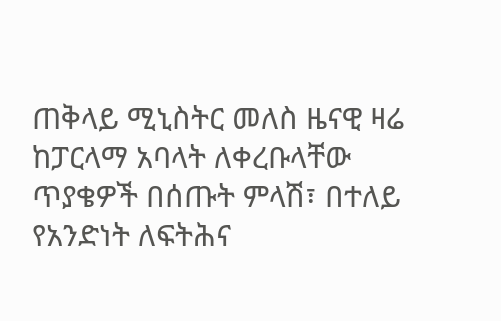ጠቅላይ ሚኒስትር መለስ ዜናዊ ዛሬ ከፓርላማ አባላት ለቀረቡላቸው ጥያቄዎች በሰጡት ምላሽ፣ በተለይ የአንድነት ለፍትሕና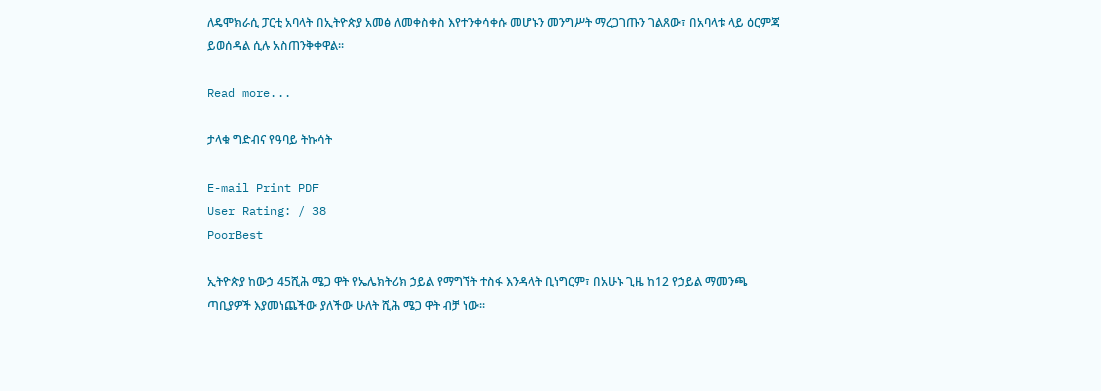ለዴሞክራሲ ፓርቲ አባላት በኢትዮጵያ አመፅ ለመቀስቀስ እየተንቀሳቀሱ መሆኑን መንግሥት ማረጋገጡን ገልጸው፣ በአባላቱ ላይ ዕርምጃ ይወሰዳል ሲሉ አስጠንቅቀዋል፡፡

Read more...

ታላቁ ግድብና የዓባይ ትኩሳት

E-mail Print PDF
User Rating: / 38
PoorBest

ኢትዮጵያ ከውኃ 45ሺሕ ሜጋ ዋት የኤሌክትሪክ ኃይል የማግኘት ተስፋ እንዳላት ቢነግርም፣ በአሁኑ ጊዜ ከ12 የኃይል ማመንጫ ጣቢያዎች እያመነጨችው ያለችው ሁለት ሺሕ ሜጋ ዋት ብቻ ነው፡፡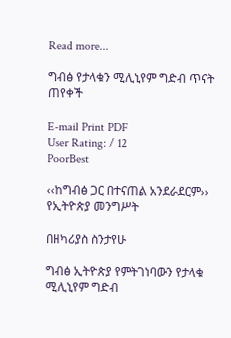Read more...

ግብፅ የታላቁን ሚሊኒየም ግድብ ጥናት ጠየቀች

E-mail Print PDF
User Rating: / 12
PoorBest

‹‹ከግብፅ ጋር በተናጠል አንደራደርም›› የኢትዮጵያ መንግሥት

በዘካሪያስ ስንታየሁ

ግብፅ ኢትዮጵያ የምትገነባውን የታላቁ ሚሊኒየም ግድብ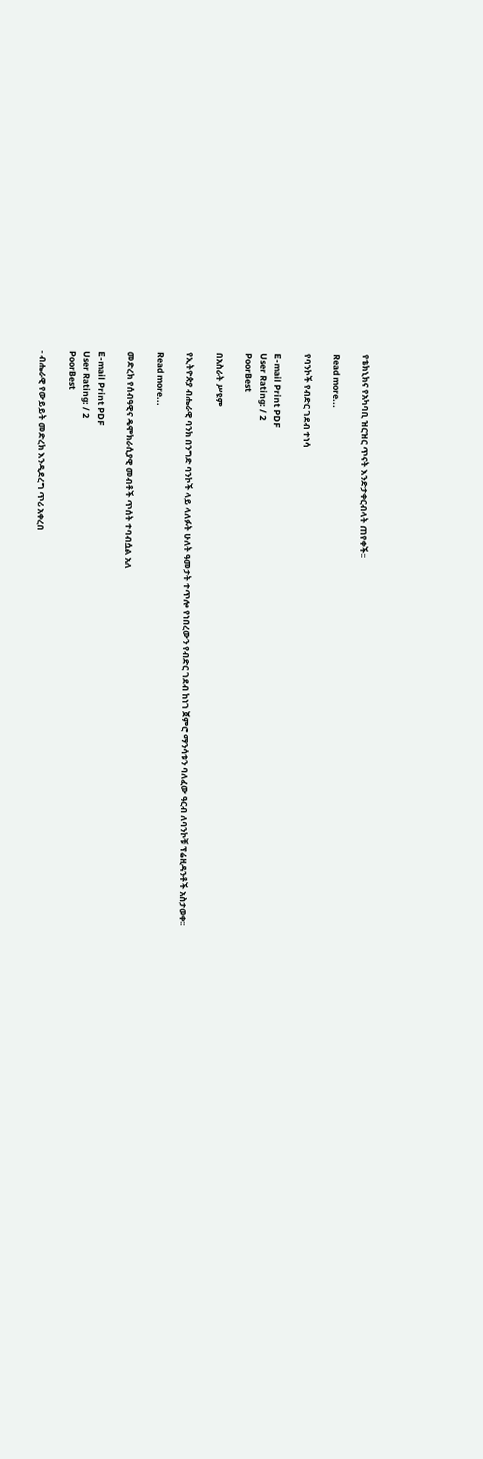የቴክኒክና የአካባቢ ዝርዝር ጥናት እንድታቀርብላት ጠየቀች፡፡

Read more...

የባንኮች የብድር ገደብ ተነሳ

E-mail Print PDF
User Rating: / 2
PoorBest

በአስራት ሥዩም

የኢትዮጵያ ብሔራዊ ባንክ በንግድ ባንኮች ላይ ላለፉት ሁለት ዓመታት ተጥሎ የነበረውን የብድር ገደብ ከነገ ጀምሮ ማንሳቱን ባለፈው ዓርብ ለባንኮቹ ፕሬዚዳንቶች አስታወቀ፡፡

Read more...

መድረክ የሰብዓዊና ዴሞክራሲያዊ መብቶች ጥሰት ተባብሷል አለ

E-mail Print PDF
User Rating: / 2
PoorBest

- ብሔራዊ የውይይት መድረክ እንዲደረግ ጥሪ አቀረበ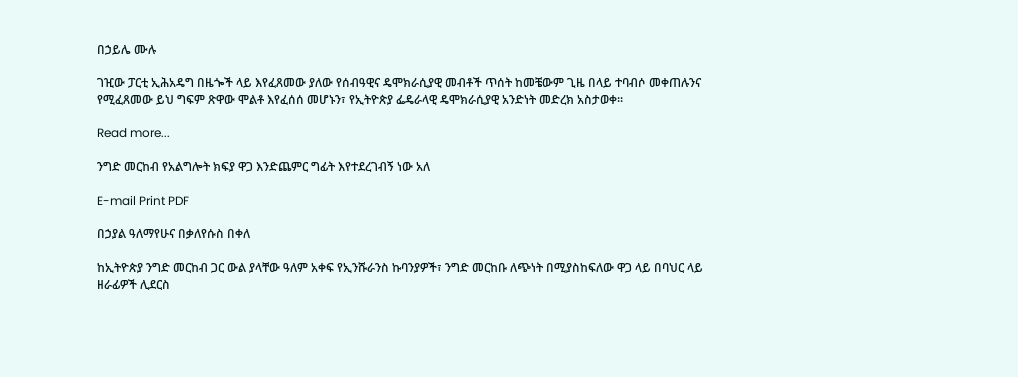በኃይሌ ሙሉ

ገዢው ፓርቲ ኢሕአዴግ በዜጐች ላይ እየፈጸመው ያለው የሰብዓዊና ዴሞክራሲያዊ መብቶች ጥሰት ከመቼውም ጊዜ በላይ ተባብሶ መቀጠሉንና የሚፈጸመው ይህ ግፍም ጽዋው ሞልቶ እየፈሰሰ መሆኑን፣ የኢትዮጵያ ፌዴራላዊ ዴሞክራሲያዊ አንድነት መድረክ አስታወቀ፡፡

Read more...

ንግድ መርከብ የአልግሎት ክፍያ ዋጋ እንድጨምር ግፊት እየተደረገብኝ ነው አለ

E-mail Print PDF

በኃያል ዓለማየሁና በቃለየሱስ በቀለ

ከኢትዮጵያ ንግድ መርከብ ጋር ውል ያላቸው ዓለም አቀፍ የኢንሹራንስ ኩባንያዎች፣ ንግድ መርከቡ ለጭነት በሚያስከፍለው ዋጋ ላይ በባህር ላይ ዘራፊዎች ሊደርስ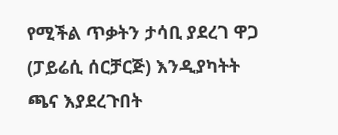የሚችል ጥቃትን ታሳቢ ያደረገ ዋጋ (ፓይሬሲ ሰርቻርጅ) እንዲያካትት ጫና እያደረጉበት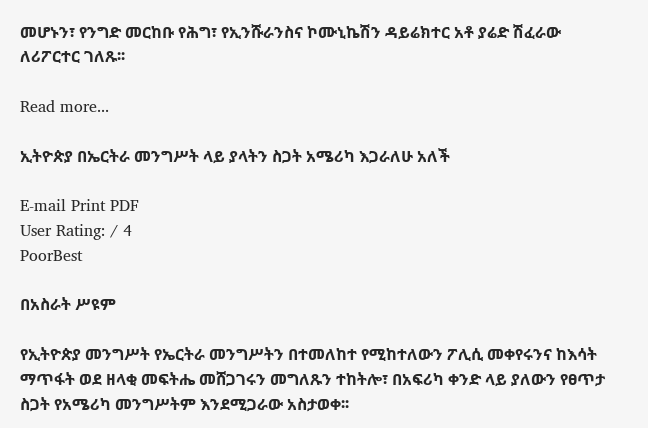መሆኑን፣ የንግድ መርከቡ የሕግ፣ የኢንሹራንስና ኮሙኒኬሽን ዳይሬክተር አቶ ያሬድ ሽፈራው ለሪፖርተር ገለጹ፡፡

Read more...

ኢትዮጵያ በኤርትራ መንግሥት ላይ ያላትን ስጋት አሜሪካ እጋራለሁ አለች

E-mail Print PDF
User Rating: / 4
PoorBest

በአስራት ሥዩም

የኢትዮጵያ መንግሥት የኤርትራ መንግሥትን በተመለከተ የሚከተለውን ፖሊሲ መቀየሩንና ከእሳት ማጥፋት ወደ ዘላቂ መፍትሔ መሸጋገሩን መግለጹን ተከትሎ፣ በአፍሪካ ቀንድ ላይ ያለውን የፀጥታ ስጋት የአሜሪካ መንግሥትም እንደሚጋራው አስታወቀ፡፡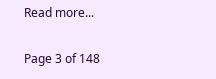Read more...

Page 3 of 148